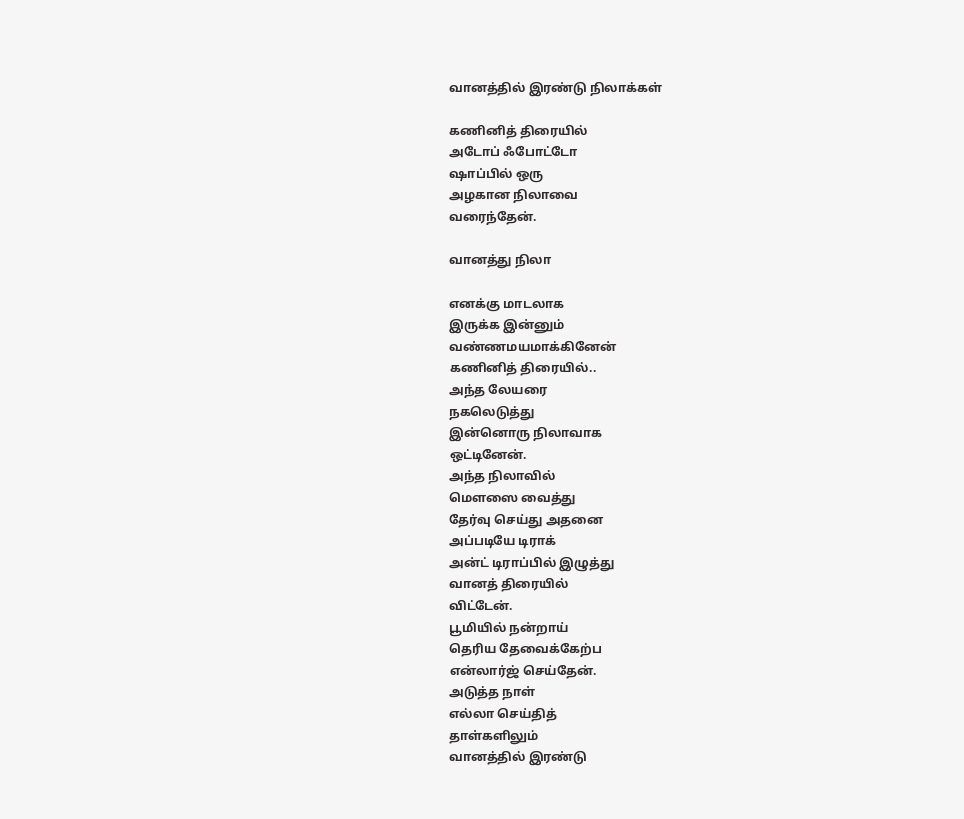வானத்தில் இரண்டு நிலாக்கள்

கணினித் திரையில்
அடோப் ஃபோட்டோ
ஷாப்பில் ஒரு
அழகான நிலாவை
வரைந்தேன்.

வானத்து நிலா

எனக்கு மாடலாக
இருக்க இன்னும்
வண்ணமயமாக்கினேன்
கணினித் திரையில்..
அந்த லேயரை
நகலெடுத்து
இன்னொரு நிலாவாக
ஒட்டினேன்.
அந்த நிலாவில்
மௌஸை வைத்து
தேர்வு செய்து அதனை
அப்படியே டிராக்
அன்ட் டிராப்பில் இழுத்து
வானத் திரையில்
விட்டேன்.
பூமியில் நன்றாய்
தெரிய தேவைக்கேற்ப
என்லார்ஜ் செய்தேன்.
அடுத்த நாள்
எல்லா செய்தித்
தாள்களிலும்
வானத்தில் இரண்டு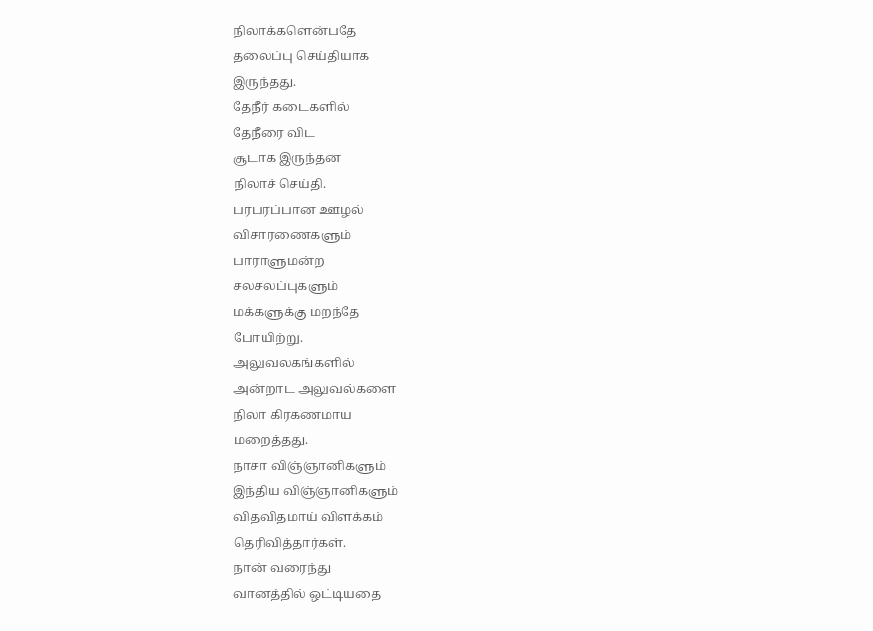நிலாக்களென்பதே
தலைப்பு செய்தியாக
இருந்தது.
தேநீர் கடைகளில்
தேநீரை விட
சூடாக இருந்தன
நிலாச் செய்தி.
பரபரப்பான ஊழல்
விசாரணைகளும்
பாராளுமன்ற
சலசலப்புகளும்
மக்களுக்கு மறந்தே
போயிற்று.
அலுவலகங்களில்
அன்றாட அலுவல்களை
நிலா கிரகணமாய
மறைத்தது.
நாசா விஞ்ஞானிகளும்
இந்திய விஞ்ஞானிகளும்
விதவிதமாய் விளக்கம்
தெரிவித்தார்கள்.
நான் வரைந்து
வானத்தில் ஒட்டியதை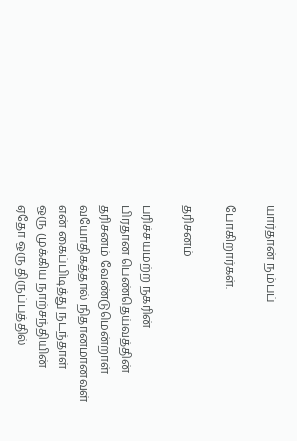யார்தான் நம்பப்

போகிறார்கள்.

தரிசனம்

பரிச்சயமற்ற நகரின்
பிரதான பெண்தெய்வத்தின்
தரிசனம் வேண்டுமென்றாள்
வயோதிகத்தால் நிதானமானவள்
என் கைப்பிடித்து நடந்தாள்
ஒரு முக்கிய நாற்சந்தியின்
ஏதோ ஒரு திருப்பத்தில்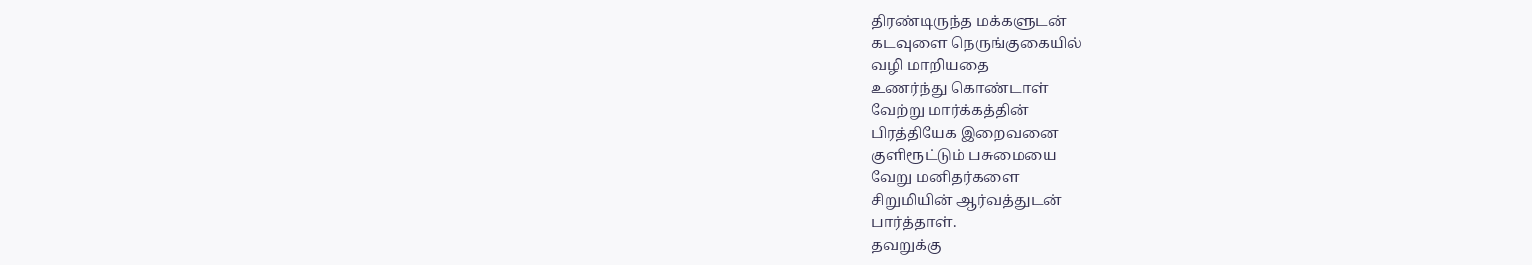திரண்டிருந்த மக்களுடன்
கடவுளை நெருங்குகையில்
வழி மாறியதை
உணர்ந்து கொண்டாள்
வேற்று மார்க்கத்தின்
பிரத்தியேக இறைவனை
குளிரூட்டும் பசுமையை
வேறு மனிதர்களை
சிறுமியின் ஆர்வத்துடன்
பார்த்தாள்.
தவறுக்கு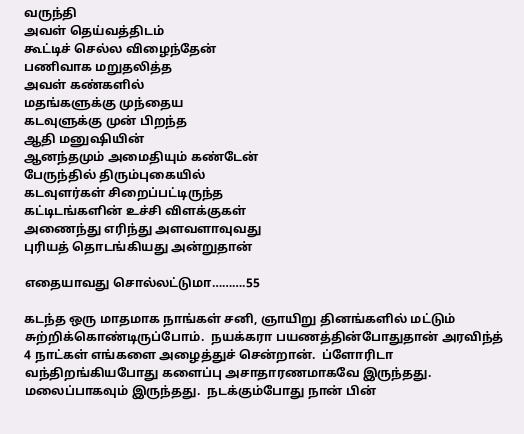வருந்தி
அவள் தெய்வத்திடம்
கூட்டிச் செல்ல விழைந்தேன்
பணிவாக மறுதலித்த
அவள் கண்களில்
மதங்களுக்கு முந்தைய
கடவுளுக்கு முன் பிறந்த
ஆதி மனுஷியின்
ஆனந்தமும் அமைதியும் கண்டேன்
பேருந்தில் திரும்புகையில்
கடவுளர்கள் சிறைப்பட்டிருந்த
கட்டிடங்களின் உச்சி விளக்குகள்
அணைந்து எரிந்து அளவளாவுவது
புரியத் தொடங்கியது அன்றுதான்

எதையாவது சொல்லட்டுமா……….55

கடந்த ஒரு மாதமாக நாங்கள் சனி, ஞாயிறு தினங்களில் மட்டும் சுற்றிக்கொண்டிருப்போம்.  நயக்கரா பயணத்தின்போதுதான் அரவிந்த் 4 நாட்கள் எங்களை அழைத்துச் சென்றான்.  ப்ளோரிடா வந்திறங்கியபோது களைப்பு அசாதாரணமாகவே இருந்தது.  மலைப்பாகவும் இருந்தது.  நடக்கும்போது நான் பின்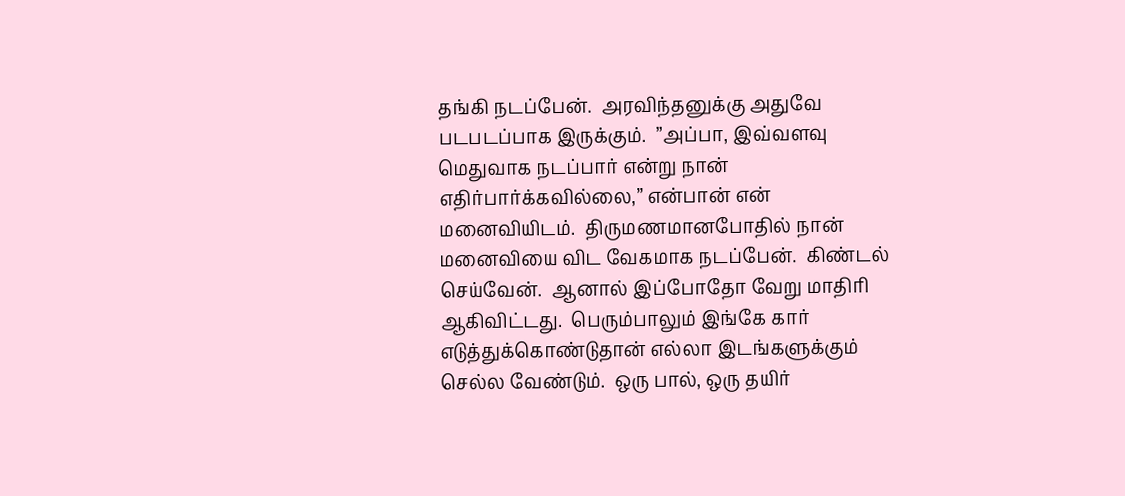தங்கி நடப்பேன்.  அரவிந்தனுக்கு அதுவே படபடப்பாக இருக்கும்.  ”அப்பா, இவ்வளவு மெதுவாக நடப்பார் என்று நான் எதிர்பார்க்கவில்லை,” என்பான் என் மனைவியிடம்.  திருமணமானபோதில் நான் மனைவியை விட வேகமாக நடப்பேன்.  கிண்டல் செய்வேன்.  ஆனால் இப்போதோ வேறு மாதிரி ஆகிவிட்டது.  பெரும்பாலும் இங்கே கார் எடுத்துக்கொண்டுதான் எல்லா இடங்களுக்கும் செல்ல வேண்டும்.  ஒரு பால், ஒரு தயிர்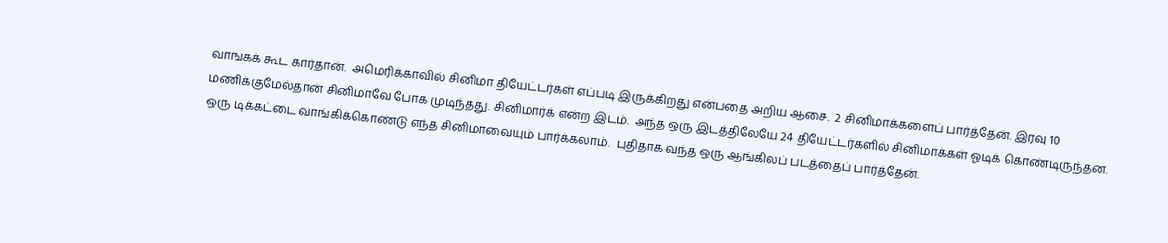வாஙகக் கூட கார்தான்.  அமெரிக்காவில் சினிமா தியேட்டர்கள் எப்படி இருக்கிறது என்பதை அறிய ஆசை.  2 சினிமாக்களைப் பார்த்தேன். இரவு 10 மணிக்குமேல்தான் சினிமாவே போக முடிந்தது. சினிமார்க் என்ற இடம்.  அந்த ஒரு இடத்திலேயே 24 தியேட்டர்களில் சினிமாக்கள் ஓடிக் கொண்டிருந்தன.
ஒரு டிக்கட்டை வாங்கிக்கொண்டு எந்த சினிமாவையும் பார்க்கலாம்.  புதிதாக வந்த ஒரு ஆங்கிலப் படத்தைப் பார்த்தேன்.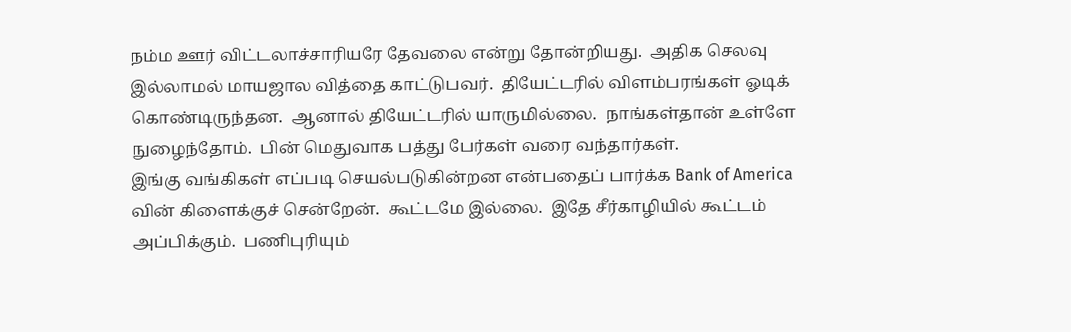நம்ம ஊர் விட்டலாச்சாரியரே தேவலை என்று தோன்றியது.  அதிக செலவு இல்லாமல் மாயஜால வித்தை காட்டுபவர்.  தியேட்டரில் விளம்பரங்கள் ஓடிக் கொண்டிருந்தன.  ஆனால் தியேட்டரில் யாருமில்லை.  நாங்கள்தான் உள்ளே நுழைந்தோம்.  பின் மெதுவாக பத்து பேர்கள் வரை வந்தார்கள்.
இங்கு வங்கிகள் எப்படி செயல்படுகின்றன என்பதைப் பார்க்க Bank of America வின் கிளைக்குச் சென்றேன்.  கூட்டமே இல்லை.  இதே சீர்காழியில் கூட்டம் அப்பிக்கும்.  பணிபுரியும்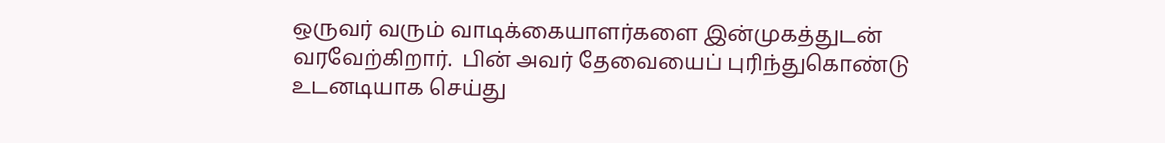ஒருவர் வரும் வாடிக்கையாளர்களை இன்முகத்துடன் வரவேற்கிறார்.  பின் அவர் தேவையைப் புரிந்துகொண்டு உடனடியாக செய்து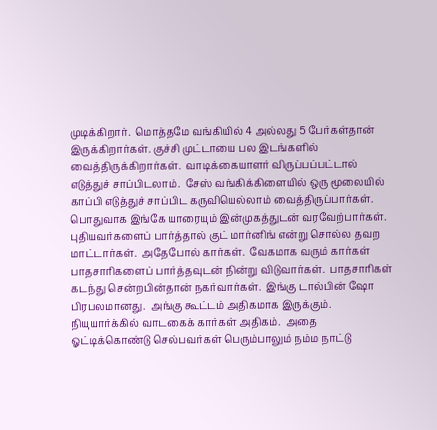முடிக்கிறார்.  மொத்தமே வங்கியில் 4 அல்லது 5 பேர்கள்தான் இருக்கிறார்கள். குச்சி முட்டாயை பல இடங்களில் வைத்திருக்கிறார்கள்.  வாடிக்கையாளர் விருப்பப்பட்டால் எடுத்துச் சாப்பிடலாம்.  சேஸ் வங்கிக்கிளையில் ஒரு மூலையில் காப்பி எடுத்துச் சாப்பிட கருவியெல்லாம் வைத்திருப்பார்கள்.
பொதுவாக இங்கே யாரையும் இன்முகத்துடன் வரவேற்பார்கள்.  புதியவர்களைப் பார்த்தால் குட் மார்னிங் என்று சொல்ல தவற மாட்டார்கள்.  அதேபோல் கார்கள்.  வேகமாக வரும் கார்கள் பாதசாரிகளைப் பார்த்தவுடன் நின்று விடுவார்கள்.  பாதசாரிகள் கடந்து சென்றபின்தான் நகர்வார்கள்.  இங்கு டால்பின் ஷோ பிரபலமானது.  அங்கு கூட்டம் அதிகமாக இருக்கும்.  நியுயார்க்கில் வாடகைக் கார்கள் அதிகம்.  அதை ஓட்டிக்கொண்டு செல்பவர்கள் பெரும்பாலும் நம்ம நாட்டு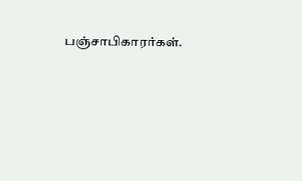பஞ்சாபிகாரர்கள்.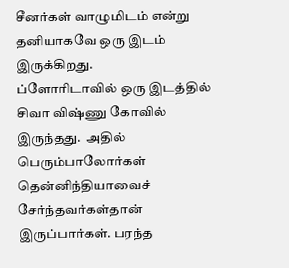சீனர்கள் வாழுமிடம் என்று தனியாகவே ஒரு இடம் இருக்கிறது.
ப்ளோரிடாவில் ஒரு இடத்தில் சிவா விஷ்ணு கோவில் இருந்தது.  அதில் பெரும்பாலோர்கள் தென்னிந்தியாவைச் சேர்ந்தவர்கள்தான் இருப்பார்கள். பரந்த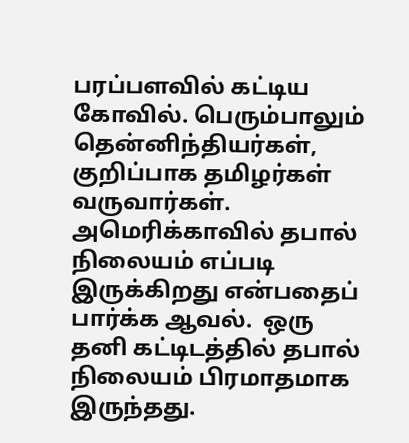பரப்பளவில் கட்டிய கோவில். பெரும்பாலும் தென்னிந்தியர்கள், குறிப்பாக தமிழர்கள் வருவார்கள்.
அமெரிக்காவில் தபால் நிலையம் எப்படி இருக்கிறது என்பதைப் பார்க்க ஆவல்.  ஒரு தனி கட்டிடத்தில் தபால் நிலையம் பிரமாதமாக இருந்தது.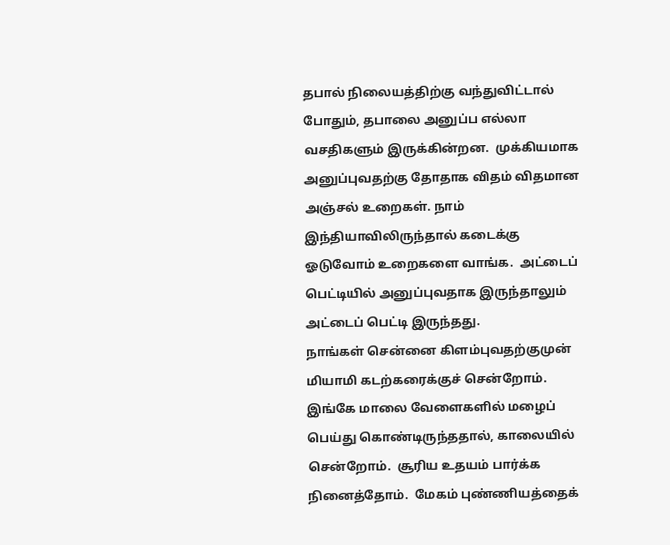தபால் நிலையத்திற்கு வந்துவிட்டால் போதும், தபாலை அனுப்ப எல்லா வசதிகளும் இருக்கின்றன.  முக்கியமாக அனுப்புவதற்கு தோதாக விதம் விதமான அஞ்சல் உறைகள். நாம் இந்தியாவிலிருந்தால் கடைக்கு ஓடுவோம் உறைகளை வாங்க.  அட்டைப் பெட்டியில் அனுப்புவதாக இருந்தாலும் அட்டைப் பெட்டி இருந்தது.
நாங்கள் சென்னை கிளம்புவதற்குமுன் மியாமி கடற்கரைக்குச் சென்றோம்.  இங்கே மாலை வேளைகளில் மழைப் பெய்து கொண்டிருந்ததால், காலையில் சென்றோம்.  சூரிய உதயம் பார்க்க நினைத்தோம்.  மேகம் புண்ணியத்தைக்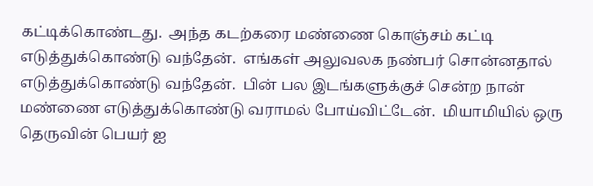கட்டிக்கொண்டது.  அந்த கடற்கரை மண்ணை கொஞ்சம் கட்டி எடுத்துக்கொண்டு வந்தேன்.  எங்கள் அலுவலக நண்பர் சொன்னதால் எடுத்துக்கொண்டு வந்தேன்.  பின் பல இடங்களுக்குச் சென்ற நான் மண்ணை எடுத்துக்கொண்டு வராமல் போய்விட்டேன்.  மியாமியில் ஒரு தெருவின் பெயர் ஐ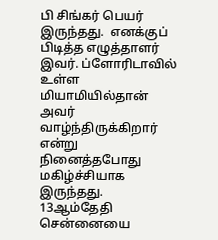பி சிங்கர் பெயர் இருந்தது.  எனக்குப் பிடித்த எழுத்தாளர் இவர். ப்ளோரிடாவில் உள்ள மியாமியில்தான் அவர் வாழ்ந்திருக்கிறார் என்று நினைத்தபோது மகிழ்ச்சியாக இருந்தது.
13ஆம்தேதி சென்னையை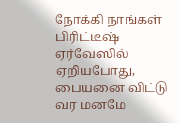நோக்கி நாங்கள் பிரிட்டீஷ் ஏர்வேஸில் ஏறியபோது, பையனை விட்டு வர மனமே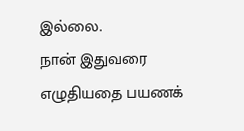இல்லை.
நான் இதுவரை எழுதியதை பயணக்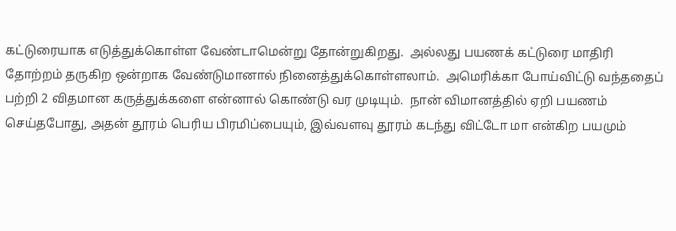கட்டுரையாக எடுத்துக்கொள்ள வேண்டாமென்று தோன்றுகிறது.  அல்லது பயணக் கட்டுரை மாதிரி தோற்றம் தருகிற ஒன்றாக வேண்டுமானால் நினைத்துக்கொள்ளலாம்.  அமெரிக்கா போய்விட்டு வந்ததைப் பற்றி 2 விதமான கருத்துக்களை என்னால் கொண்டு வர முடியும்.  நான் விமானத்தில் ஏறி பயணம் செய்தபோது, அதன் தூரம் பெரிய பிரமிப்பையும், இவ்வளவு தூரம் கடந்து விட்டோ மா என்கிற பயமும்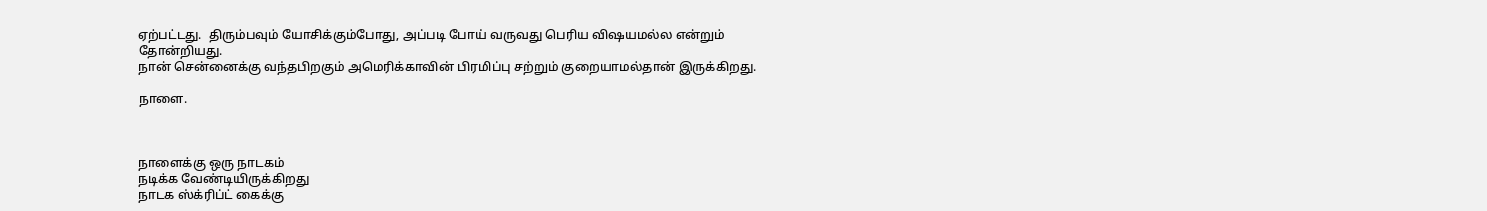ஏற்பட்டது.  திரும்பவும் யோசிக்கும்போது, அப்படி போய் வருவது பெரிய விஷயமல்ல என்றும் தோன்றியது.
நான் சென்னைக்கு வந்தபிறகும் அமெரிக்காவின் பிரமிப்பு சற்றும் குறையாமல்தான் இருக்கிறது.

நாளை.



நாளைக்கு ஒரு நாடகம்
நடிக்க வேண்டியிருக்கிறது
நாடக ஸ்க்ரிப்ட் கைக்கு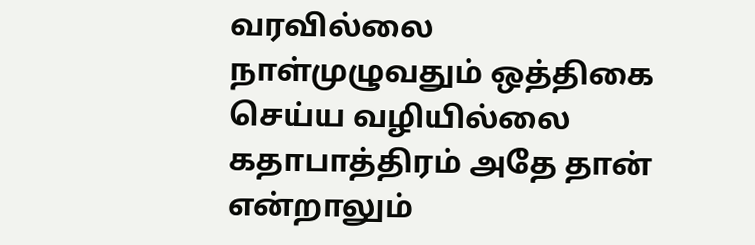வரவில்லை
நாள்முழுவதும் ஒத்திகை செய்ய வழியில்லை
கதாபாத்திரம் அதே தான் என்றாலும்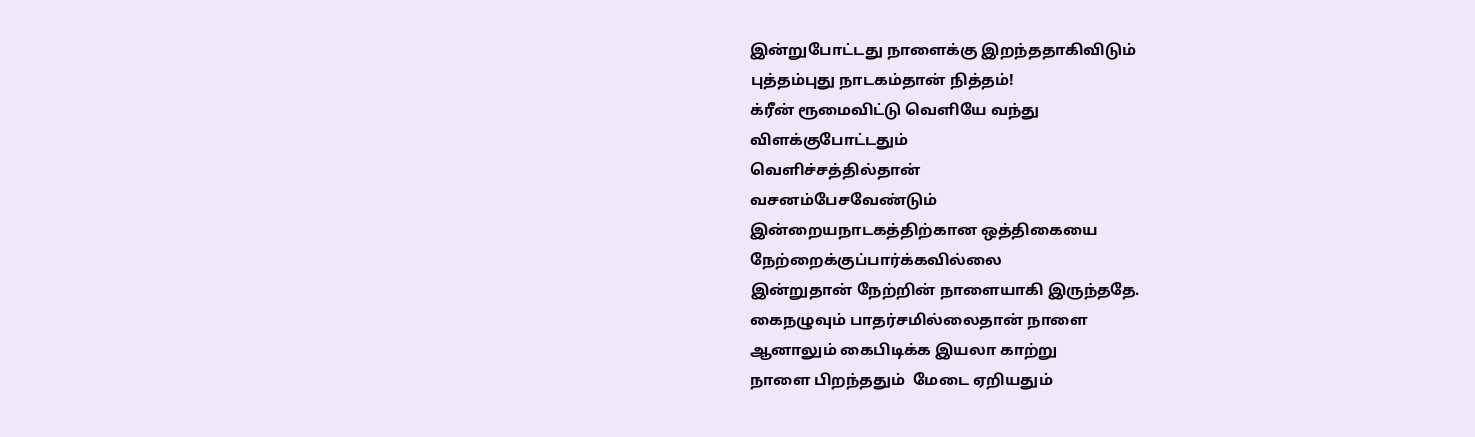இன்றுபோட்டது நாளைக்கு இறந்ததாகிவிடும்
புத்தம்புது நாடகம்தான் நித்தம்!
க்ரீன் ரூமைவிட்டு வெளியே வந்து
விளக்குபோட்டதும்
வெளிச்சத்தில்தான்
வசனம்பேசவேண்டும்
இன்றையநாடகத்திற்கான ஒத்திகையை
நேற்றைக்குப்பார்க்கவில்லை
இன்றுதான் நேற்றின் நாளையாகி இருந்ததே.
கைநழுவும் பாதர்சமில்லைதான் நாளை
ஆனாலும் கைபிடிக்க இயலா காற்று
நாளை பிறந்ததும்  மேடை ஏறியதும்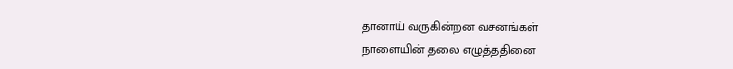தானாய் வருகின்றன வசனங்கள்
நாளையின் தலை எழுத்ததினை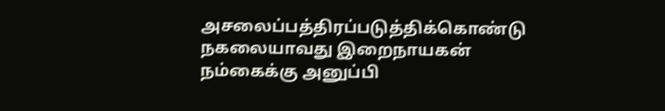அசலைப்பத்திரப்படுத்திக்கொண்டு
நகலையாவது இறைநாயகன்
நம்கைக்கு அனுப்பி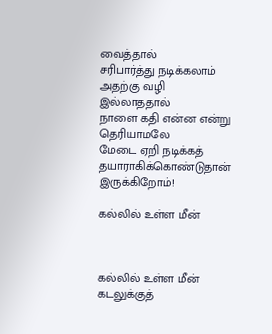வைத்தால்
சரிபார்த்து நடிக்கலாம்
அதற்கு வழி இல்லாததால்
நாளை கதி என்ன என்று தெரியாமலே
மேடை ஏறி நடிக்கத் தயாராகிக்கொண்டுதான் இருக்கிறோம்!

கல்லில் உள்ள மீன்



கல்லில் உள்ள மீன்
கடலுக்குத்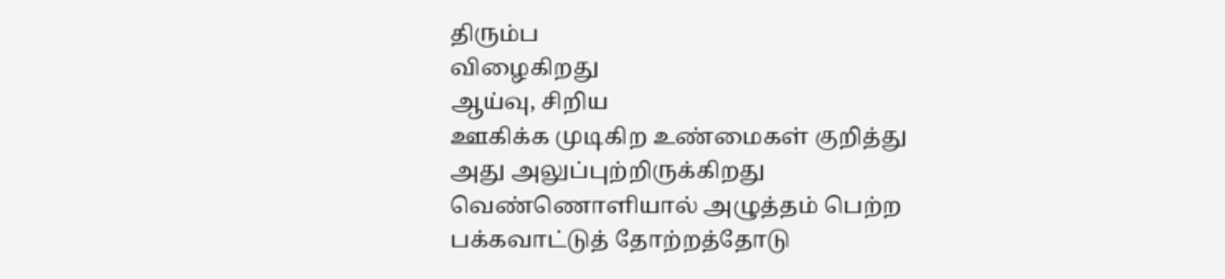திரும்ப
விழைகிறது
ஆய்வு, சிறிய
ஊகிக்க முடிகிற உண்மைகள் குறித்து
அது அலுப்புற்றிருக்கிறது
வெண்ணொளியால் அழுத்தம் பெற்ற
பக்கவாட்டுத் தோற்றத்தோடு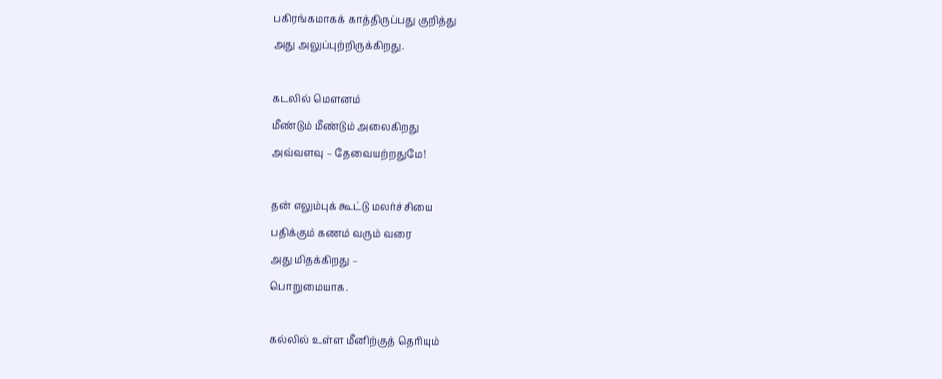பகிரங்கமாகக் காத்திருப்பது குறித்து
அது அலுப்புற்றிருக்கிறது.

கடலில் மௌனம்
மீண்டும் மீண்டும் அலைகிறது
அவ்வளவு – தேவையற்றதுமே!

தன் எலும்புக் கூட்டு மலர்ச்சியை
பதிக்கும் கணம் வரும் வரை
அது மிதக்கிறது –
பொறுமையாக.

கல்லில் உள்ள மீனிற்குத் தெரியும்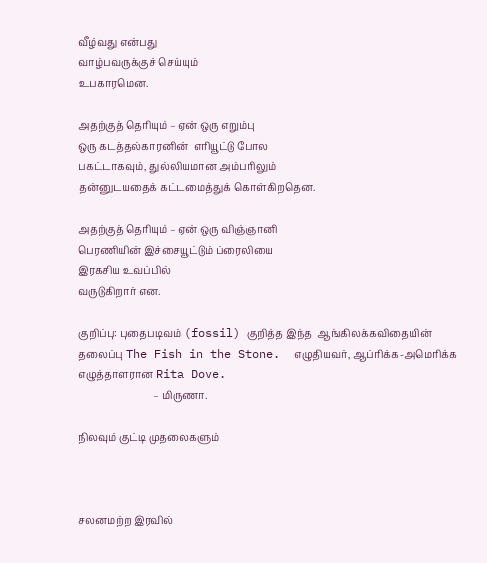வீழ்வது என்பது
வாழ்பவருக்குச் செய்யும்
உபகாரமென.

அதற்குத் தெரியும் – ஏன் ஒரு எறும்பு
ஒரு கடத்தல்காரனின்  எரியூட்டு போல
பகட்டாகவும், துல்லியமான அம்பரிலும்
தன்னுடயதைக் கட்டமைத்துக் கொள்கிறதென.

அதற்குத் தெரியும் – ஏன் ஒரு விஞ்ஞானி
பெரணியின் இச்சையூட்டும் ப்ரைலியை
இரகசிய உவப்பில்
வருடுகிறார் என.

குறிப்பு: புதைபடிவம் (fossil) குறித்த இந்த  ஆங்கிலக்கவிதையின் தலைப்பு The Fish in the Stone.  எழுதியவர், ஆப்ரிக்க-அமெரிக்க எழுத்தாளரான Rita Dove.
                              – மிருணா.

நிலவும் குட்டி முதலைகளும்



சலனமற்ற இரவில்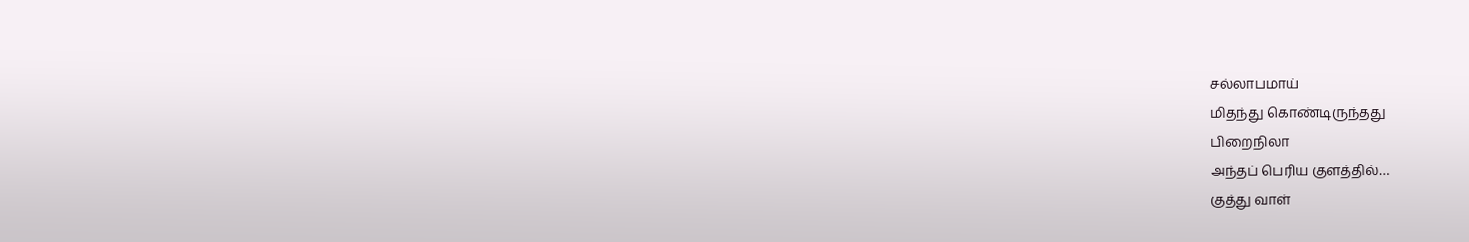சல்லாபமாய்
மிதந்து கொண்டிருந்தது
பிறைநிலா
அந்தப் பெரிய குளத்தில்…
குத்து வாள்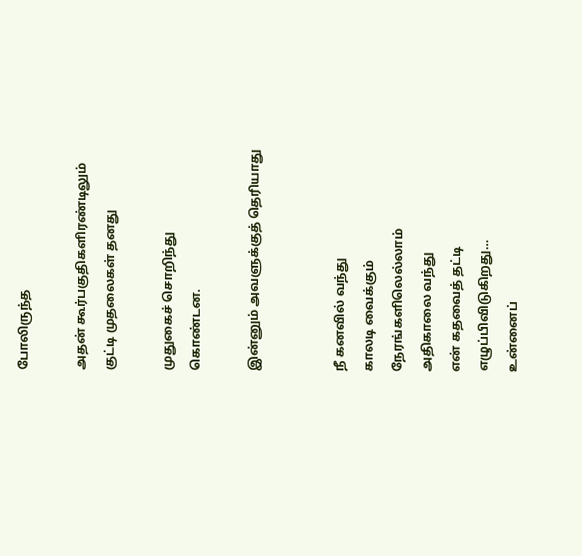போலிருந்த

அதன் கூர்பகுதிகளிரண்டிலும்
குட்டி முதலைகள் தனது

முதுகைச் சொறிந்து
கொண்டன.

இன்னும் அவளுக்குத் தெரியாது


நீ கனவில் வந்து
காலடி வைக்கும்
நேரங்களிலெல்லாம்
அதிகாலை வந்து
என் கதவைத் தட்டி
எழுப்பிவிடுகிறது…
உன்னைப்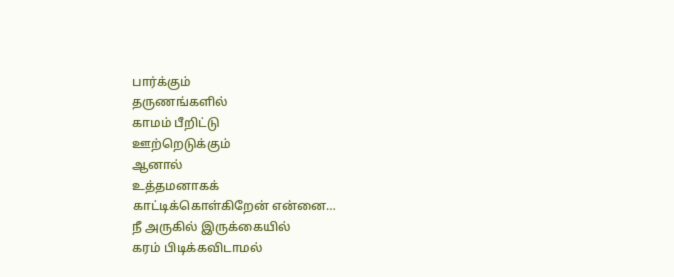பார்க்கும்
தருணங்களில்
காமம் பீறிட்டு
ஊற்றெடுக்கும்
ஆனால்
உத்தமனாகக்
காட்டிக்கொள்கிறேன் என்னை…
நீ அருகில் இருக்கையில்
கரம் பிடிக்கவிடாமல்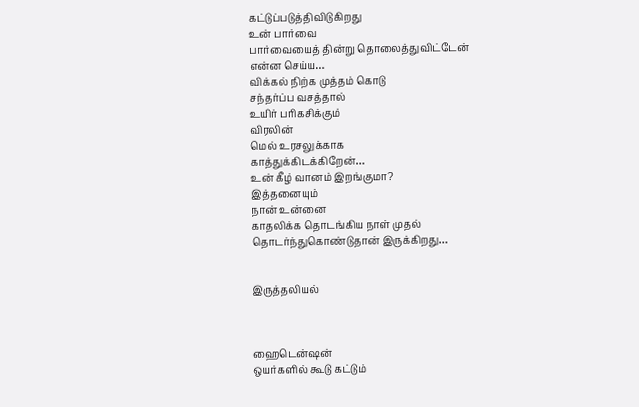கட்டுப்படுத்திவிடுகிறது
உன் பார்வை
பார்வையைத் தின்று தொலைத்துவிட்டேன்
என்ன செய்ய…
விக்கல் நிற்க முத்தம் கொடு
சந்தர்ப்ப வசத்தால்
உயிர் பரிகசிக்கும்
விரலின்
மெல் உரசலுக்காக
காத்துக்கிடக்கிறேன்…
உன் கீழ் வானம் இறங்குமா?
இத்தனையும்
நான் உன்னை
காதலிக்க தொடங்கிய நாள் முதல்
தொடர்ந்துகொண்டுதான் இருக்கிறது…


இருத்தலியல்



ஹைடென்ஷன்
ஒயர்களில் கூடு கட்டும்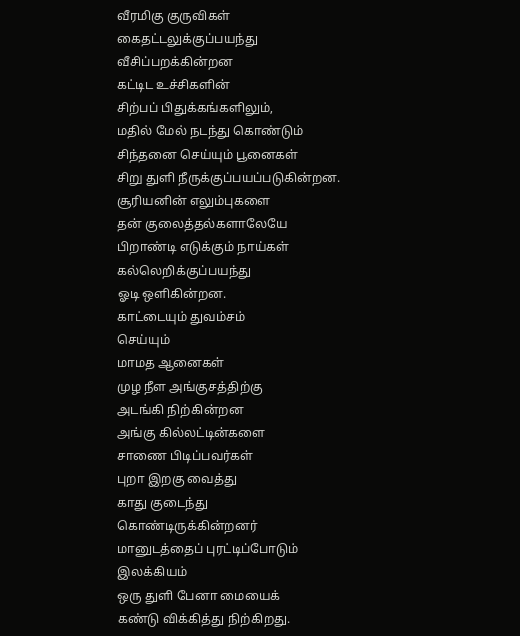வீரமிகு குருவிகள்
கைதட்டலுக்குப்பயந்து
வீசிப்பறக்கின்றன
கட்டிட உச்சிகளின்
சிற்பப் பிதுக்கங்களிலும்,
மதில் மேல் நடந்து கொண்டும்
சிந்தனை செய்யும் பூனைகள்
சிறு துளி நீருக்குப்பயப்படுகின்றன.
சூரியனின் எலும்புகளை
தன் குலைத்தல்களாலேயே
பிறாண்டி எடுக்கும் நாய்கள்
கல்லெறிக்குப்பயந்து
ஓடி ஒளிகின்றன.
காட்டையும் துவம்சம்
செய்யும்
மாமத ஆனைகள்
முழ நீள அங்குசத்திற்கு
அடங்கி நிற்கின்றன
அங்கு கில்லட்டின்களை
சாணை பிடிப்பவர்கள்
புறா இறகு வைத்து
காது குடைந்து
கொண்டிருக்கின்றனர்
மானுடத்தைப் புரட்டிப்போடும்
இலக்கியம்
ஒரு துளி பேனா மையைக்
கண்டு விக்கித்து நிற்கிறது.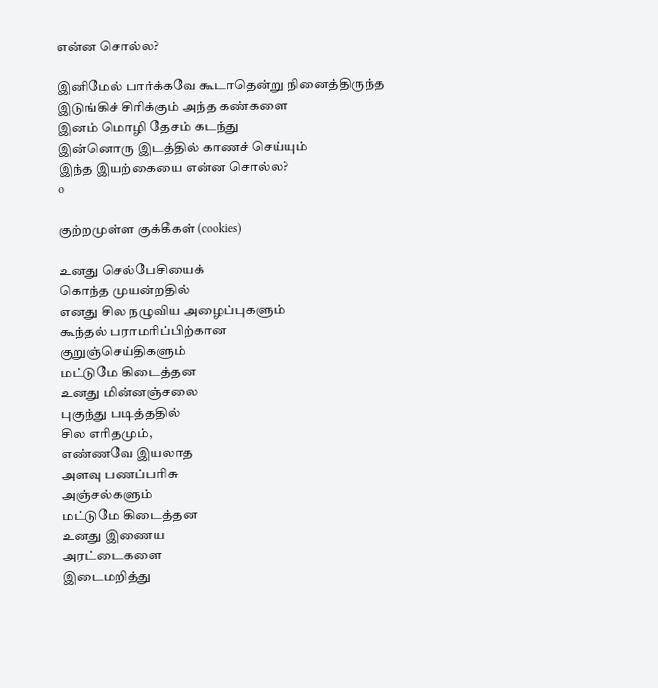என்ன சொல்ல?

இனிமேல் பார்க்கவே கூடாதென்று நினைத்திருந்த
இடுங்கிச் சிரிக்கும் அந்த கண்களை
இனம் மொழி தேசம் கடந்து
இன்னொரு இடத்தில் காணச் செய்யும்
இந்த இயற்கையை என்ன சொல்ல?
o

குற்றமுள்ள குக்கீகள் (cookies)

உனது செல்பேசியைக்
கொந்த முயன்றதில்
எனது சில நழுவிய அழைப்புகளும்
கூந்தல் பராமரிப்பிற்கான
குறுஞ்செய்திகளும்
மட்டுமே கிடைத்தன
உனது மின்னஞ்சலை
புகுந்து படித்ததில்
சில எரிதமும்,
எண்ணவே இயலாத
அளவு பணப்பரிசு
அஞ்சல்களும்
மட்டுமே கிடைத்தன
உனது இணைய
அரட்டைகளை
இடைமறித்து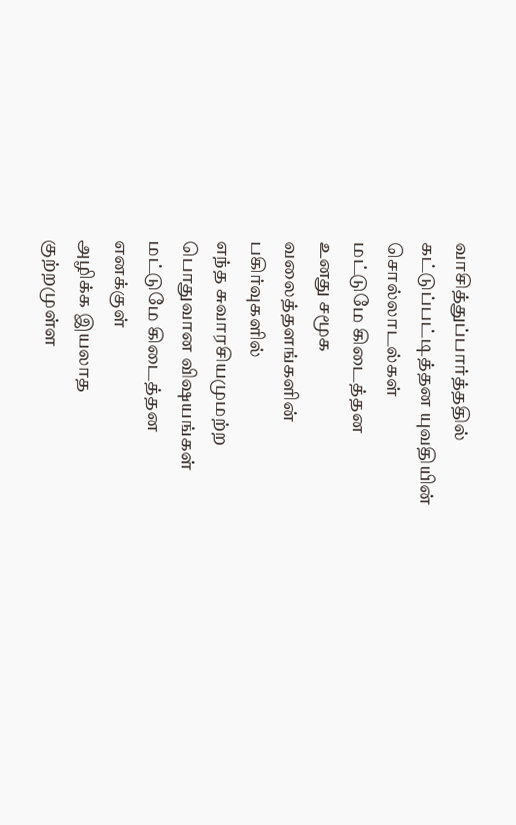வாசித்துப்பார்த்ததில்
கட்டுப்பட்டித்தன யுவதியின்
சொல்லாடல்கள்
மட்டுமே கிடைத்தன
உனது சமூக
வலைத்தளங்களின்
பகிர்வுகளில்
எந்த சுவாரசியமுமற்ற
பொதுவான விஷயங்கள்
மட்டுமே கிடைத்தன
எனக்குள்
அழிக்க இயலாத
குற்றமுள்ள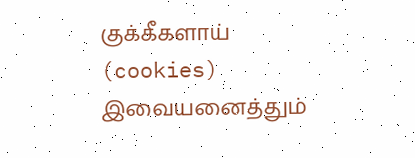குக்கீகளாய் (cookies)
இவையனைத்தும்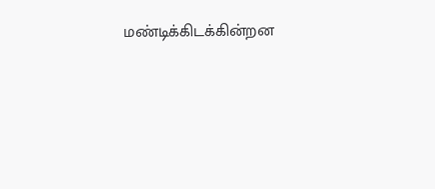மண்டிக்கிடக்கின்றன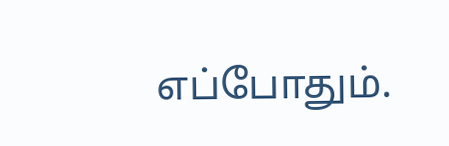எப்போதும்.